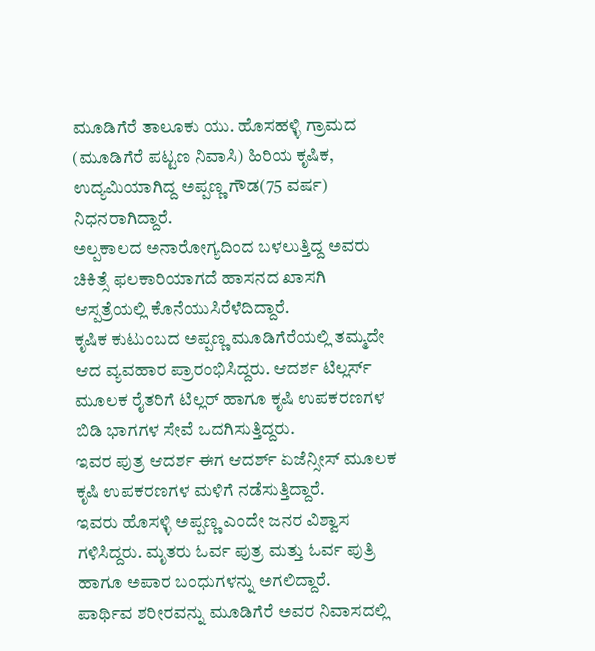ಮೂಡಿಗೆರೆ ತಾಲೂಕು ಯು. ಹೊಸಹಳ್ಳಿ ಗ್ರಾಮದ (ಮೂಡಿಗೆರೆ ಪಟ್ಟಣ ನಿವಾಸಿ) ಹಿರಿಯ ಕೃಷಿಕ, ಉದ್ಯಮಿಯಾಗಿದ್ದ ಅಪ್ಪಣ್ಣ ಗೌಡ(75 ವರ್ಷ) ನಿಧನರಾಗಿದ್ದಾರೆ.
ಅಲ್ಪಕಾಲದ ಅನಾರೋಗ್ಯದಿಂದ ಬಳಲುತ್ತಿದ್ದ ಅವರು ಚಿಕಿತ್ಸೆ ಫಲಕಾರಿಯಾಗದೆ ಹಾಸನದ ಖಾಸಗಿ ಆಸ್ಪತ್ರೆಯಲ್ಲಿ ಕೊನೆಯುಸಿರೆಳೆದಿದ್ದಾರೆ.
ಕೃಷಿಕ ಕುಟುಂಬದ ಅಪ್ಪಣ್ಣ ಮೂಡಿಗೆರೆಯಲ್ಲಿ ತಮ್ಮದೇ ಆದ ವ್ಯವಹಾರ ಪ್ರಾರಂಭಿಸಿದ್ದರು. ಆದರ್ಶ ಟಿಲ್ಲರ್ಸ್ ಮೂಲಕ ರೈತರಿಗೆ ಟಿಲ್ಲರ್ ಹಾಗೂ ಕೃಷಿ ಉಪಕರಣಗಳ ಬಿಡಿ ಭಾಗಗಳ ಸೇವೆ ಒದಗಿಸುತ್ತಿದ್ದರು.
ಇವರ ಪುತ್ರ ಆದರ್ಶ ಈಗ ಆದರ್ಶ್ ಏಜೆನ್ಸೀಸ್ ಮೂಲಕ ಕೃಷಿ ಉಪಕರಣಗಳ ಮಳಿಗೆ ನಡೆಸುತ್ತಿದ್ದಾರೆ.
ಇವರು ಹೊಸಳ್ಳಿ ಅಪ್ಪಣ್ಣ ಎಂದೇ ಜನರ ವಿಶ್ವಾಸ ಗಳಿಸಿದ್ದರು. ಮೃತರು ಓರ್ವ ಪುತ್ರ ಮತ್ತು ಓರ್ವ ಪುತ್ರಿ ಹಾಗೂ ಅಪಾರ ಬಂಧುಗಳನ್ನು ಅಗಲಿದ್ದಾರೆ.
ಪಾರ್ಥಿವ ಶರೀರವನ್ನು ಮೂಡಿಗೆರೆ ಅವರ ನಿವಾಸದಲ್ಲಿ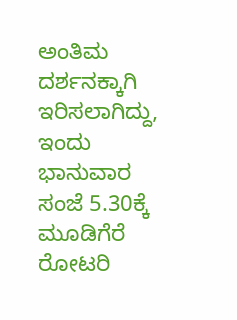ಅಂತಿಮ ದರ್ಶನಕ್ಕಾಗಿ ಇರಿಸಲಾಗಿದ್ದು, ಇಂದು ಭಾನುವಾರ ಸಂಜೆ 5.30ಕ್ಕೆ ಮೂಡಿಗೆರೆ ರೋಟರಿ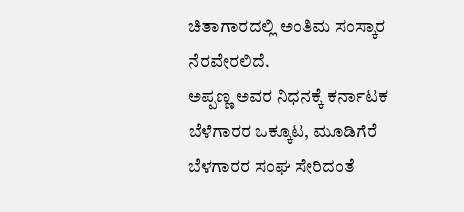ಚಿತಾಗಾರದಲ್ಲಿ ಅಂತಿಮ ಸಂಸ್ಕಾರ ನೆರವೇರಲಿದೆ.
ಅಪ್ಪಣ್ಣ ಅವರ ನಿಧನಕ್ಕೆ ಕರ್ನಾಟಕ ಬೆಳೆಗಾರರ ಒಕ್ಕೂಟ, ಮೂಡಿಗೆರೆ ಬೆಳಗಾರರ ಸಂಘ ಸೇರಿದಂತೆ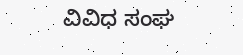ವಿವಿಧ ಸಂಘ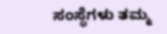ಸಂಸ್ಥೆಗಳು ತಮ್ಮ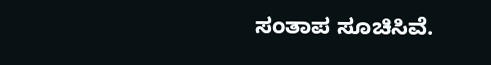ಸಂತಾಪ ಸೂಚಿಸಿವೆ.